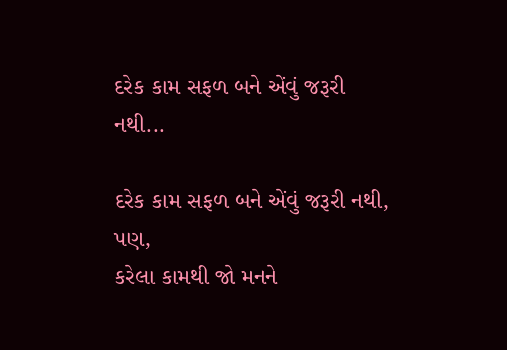દરેક કામ સફળ બને એંવું જરૂરી નથી...

દરેક કામ સફળ બને એંવું જરૂરી નથી,
પણ,
કરેલા કામથી જો મનને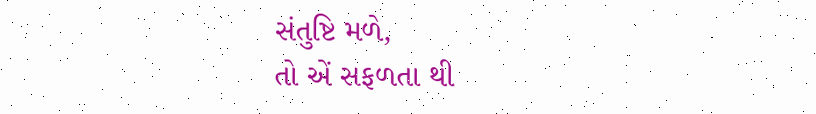સંતુષ્ટિ મળે,
તો એં સફળતા થી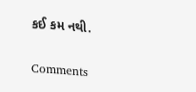કઈ કમ નથી.

Comments